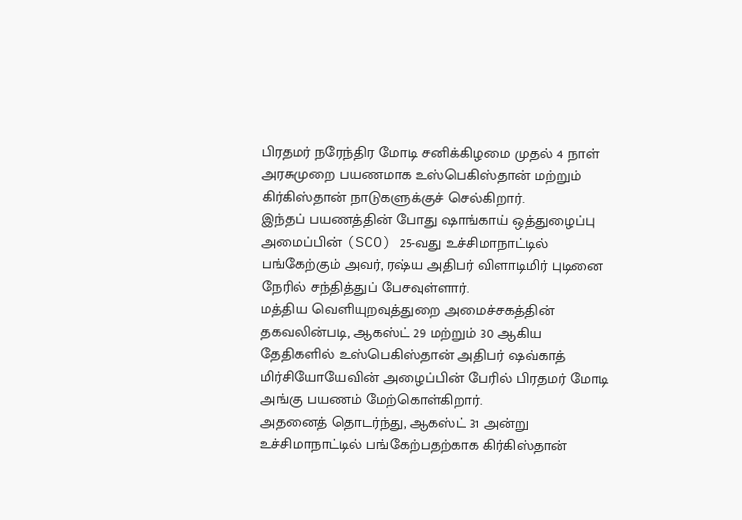பிரதமர் நரேந்திர மோடி சனிக்கிழமை முதல் 4 நாள் அரசுமுறை பயணமாக உஸ்பெகிஸ்தான் மற்றும் கிர்கிஸ்தான் நாடுகளுக்குச் செல்கிறார்.
இந்தப் பயணத்தின் போது ஷாங்காய் ஒத்துழைப்பு அமைப்பின் (SCO) 25-வது உச்சிமாநாட்டில் பங்கேற்கும் அவர், ரஷ்ய அதிபர் விளாடிமிர் புடினை நேரில் சந்தித்துப் பேசவுள்ளார்.
மத்திய வெளியுறவுத்துறை அமைச்சகத்தின் தகவலின்படி, ஆகஸ்ட் 29 மற்றும் 30 ஆகிய தேதிகளில் உஸ்பெகிஸ்தான் அதிபர் ஷவ்காத் மிர்சியோயேவின் அழைப்பின் பேரில் பிரதமர் மோடி அங்கு பயணம் மேற்கொள்கிறார்.
அதனைத் தொடர்ந்து, ஆகஸ்ட் 31 அன்று உச்சிமாநாட்டில் பங்கேற்பதற்காக கிர்கிஸ்தான்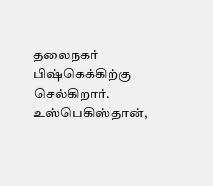தலைநகர் பிஷ்கெக்கிற்கு செல்கிறார்.
உஸ்பெகிஸ்தான்,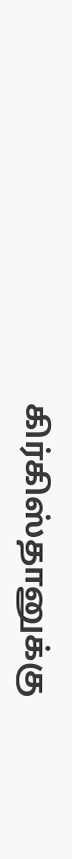கிர்கிஸ்தானுக்கு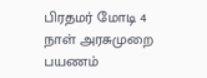பிரதமர் மோடி 4 நாள் அரசுமுறை பயணம்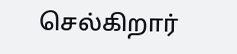செல்கிறார்